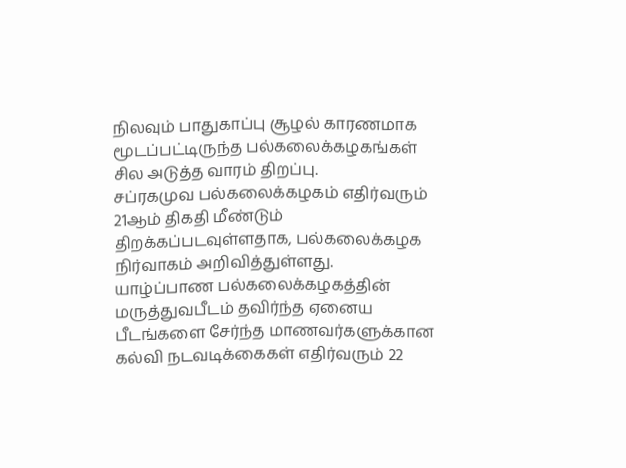நிலவும் பாதுகாப்பு சூழல் காரணமாக மூடப்பட்டிருந்த பல்கலைக்கழகங்கள் சில அடுத்த வாரம் திறப்பு.
சப்ரகமுவ பல்கலைக்கழகம் எதிர்வரும் 21ஆம் திகதி மீண்டும் திறக்கப்படவுள்ளதாக, பல்கலைக்கழக நிர்வாகம் அறிவித்துள்ளது.
யாழ்ப்பாண பல்கலைக்கழகத்தின் மருத்துவபீடம் தவிர்ந்த ஏனைய பீடங்களை சேர்ந்த மாணவர்களுக்கான கல்வி நடவடிக்கைகள் எதிர்வரும் 22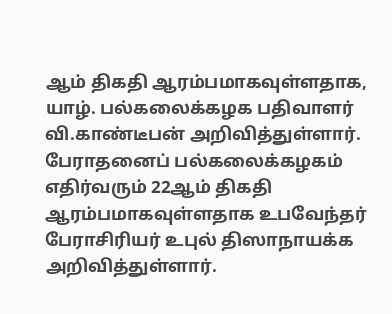ஆம் திகதி ஆரம்பமாகவுள்ளதாக, யாழ். பல்கலைக்கழக பதிவாளர் வி.காண்டீபன் அறிவித்துள்ளார்.
பேராதனைப் பல்கலைக்கழகம் எதிர்வரும் 22ஆம் திகதி ஆரம்பமாகவுள்ளதாக உபவேந்தர் பேராசிரியர் உபுல் திஸாநாயக்க அறிவித்துள்ளார்.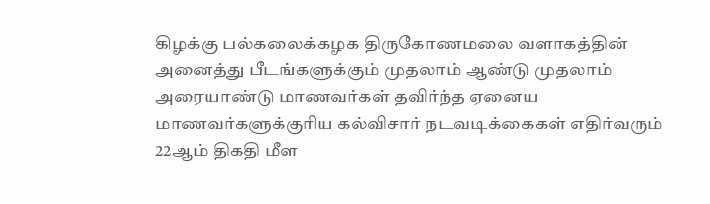கிழக்கு பல்கலைக்கழக திருகோணமலை வளாகத்தின் அனைத்து பீடங்களுக்கும் முதலாம் ஆண்டு முதலாம் அரையாண்டு மாணவர்கள் தவிர்ந்த ஏனைய மாணவர்களுக்குரிய கல்விசார் நடவடிக்கைகள் எதிர்வரும் 22ஆம் திகதி மீள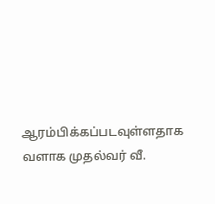ஆரம்பிக்கப்படவுள்ளதாக வளாக முதல்வர் வீ.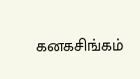கனகசிங்கம்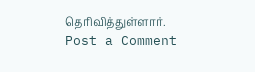தெரிவித்துள்ளார்.
Post a Comment